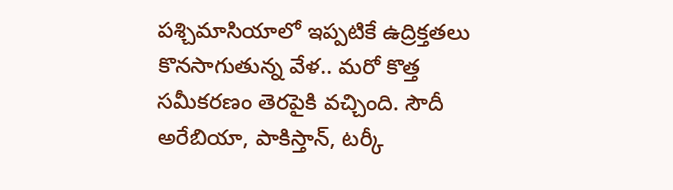పశ్చిమాసియాలో ఇప్పటికే ఉద్రిక్తతలు కొనసాగుతున్న వేళ.. మరో కొత్త సమీకరణం తెరపైకి వచ్చింది. సౌదీ అరేబియా, పాకిస్తాన్, టర్కీ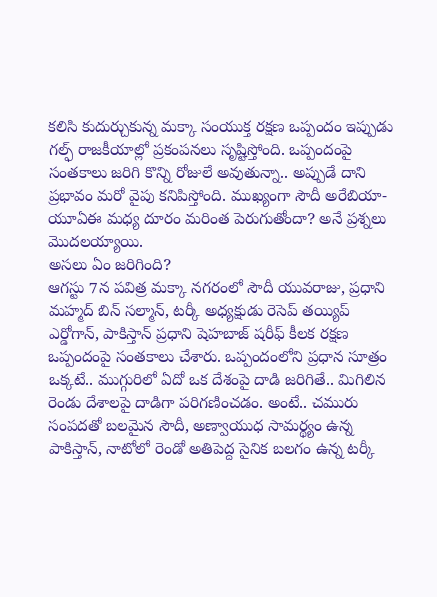కలిసి కుదుర్చుకున్న మక్కా సంయుక్త రక్షణ ఒప్పందం ఇప్పుడు గల్ఫ్ రాజకీయాల్లో ప్రకంపనలు సృష్టిస్తోంది. ఒప్పందంపై సంతకాలు జరిగి కొన్ని రోజులే అవుతున్నా.. అప్పుడే దాని ప్రభావం మరో వైపు కనిపిస్తోంది. ముఖ్యంగా సౌదీ అరేబియా-యూఏఈ మధ్య దూరం మరింత పెరుగుతోందా? అనే ప్రశ్నలు మొదలయ్యాయి.
అసలు ఏం జరిగింది?
ఆగస్టు 7న పవిత్ర మక్కా నగరంలో సౌదీ యువరాజు, ప్రధాని మహ్మద్ బిన్ సల్మాన్, టర్కీ అధ్యక్షుడు రెసెప్ తయ్యిప్ ఎర్డోగాన్, పాకిస్తాన్ ప్రధాని షెహబాజ్ షరీఫ్ కీలక రక్షణ ఒప్పందంపై సంతకాలు చేశారు. ఒప్పందంలోని ప్రధాన సూత్రం ఒక్కటే.. ముగ్గురిలో ఏదో ఒక దేశంపై దాడి జరిగితే.. మిగిలిన రెండు దేశాలపై దాడిగా పరిగణించడం. అంటే.. చమురు సంపదతో బలమైన సౌదీ, అణ్వాయుధ సామర్థ్యం ఉన్న పాకిస్తాన్, నాటోలో రెండో అతిపెద్ద సైనిక బలగం ఉన్న టర్కీ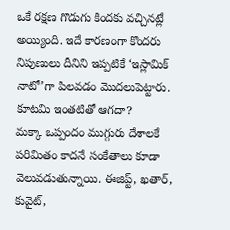ఒకే రక్షణ గొడుగు కిందకు వచ్చినట్లే అయ్యింది. ఇదే కారణంగా కొందరు నిపుణులు దీనిని ఇప్పటికే ‘ఇస్లామిక్ నాటో’గా పిలవడం మొదలుపెట్టారు.
కూటమి ఇంతటితో ఆగదా?
మక్కా ఒప్పందం ముగ్గురు దేశాలకే పరిమితం కాదనే సంకేతాలు కూడా వెలువడుతున్నాయి. ఈజిప్ట్, ఖతార్, కువైట్,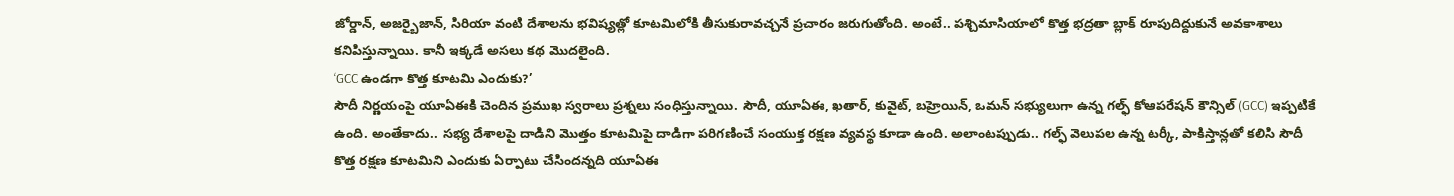జోర్డాన్, అజర్బైజాన్, సిరియా వంటి దేశాలను భవిష్యత్లో కూటమిలోకి తీసుకురావచ్చనే ప్రచారం జరుగుతోంది. అంటే.. పశ్చిమాసియాలో కొత్త భద్రతా బ్లాక్ రూపుదిద్దుకునే అవకాశాలు కనిపిస్తున్నాయి. కానీ ఇక్కడే అసలు కథ మొదలైంది.
‘GCC ఉండగా కొత్త కూటమి ఎందుకు?’
సౌదీ నిర్ణయంపై యూఏఈకి చెందిన ప్రముఖ స్వరాలు ప్రశ్నలు సంధిస్తున్నాయి. సౌదీ, యూఏఈ, ఖతార్, కువైట్, బహ్రెయిన్, ఒమన్ సభ్యులుగా ఉన్న గల్ఫ్ కోఆపరేషన్ కౌన్సిల్ (GCC) ఇప్పటికే ఉంది. అంతేకాదు.. సభ్య దేశాలపై దాడిని మొత్తం కూటమిపై దాడిగా పరిగణించే సంయుక్త రక్షణ వ్యవస్థ కూడా ఉంది. అలాంటప్పుడు.. గల్ఫ్ వెలుపల ఉన్న టర్కీ, పాకిస్తాన్లతో కలిసి సౌదీ కొత్త రక్షణ కూటమిని ఎందుకు ఏర్పాటు చేసిందన్నది యూఏఈ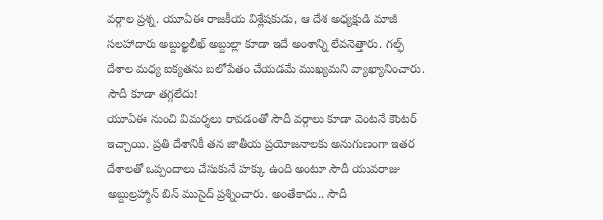వర్గాల ప్రశ్న. యూఏఈ రాజకీయ విశ్లేషకుడు, ఆ దేశ అధ్యక్షుడి మాజీ సలహాదారు అబ్దుల్ఖలీఖ్ అబ్దుల్లా కూడా ఇదే అంశాన్ని లేవనెత్తారు. గల్ఫ్ దేశాల మధ్య ఐక్యతను బలోపేతం చేయడమే ముఖ్యమని వ్యాఖ్యానించారు.
సౌదీ కూడా తగ్గలేదు!
యూఏఈ నుంచి విమర్శలు రావడంతో సౌదీ వర్గాలు కూడా వెంటనే కౌంటర్ ఇచ్చాయి. ప్రతి దేశానికీ తన జాతీయ ప్రయోజనాలకు అనుగుణంగా ఇతర దేశాలతో ఒప్పందాలు చేసుకునే హక్కు ఉంది అంటూ సౌదీ యువరాజు అబ్దుల్రహ్మాన్ బిన్ ముసైద్ ప్రశ్నించారు. అంతేకాదు.. సౌదీ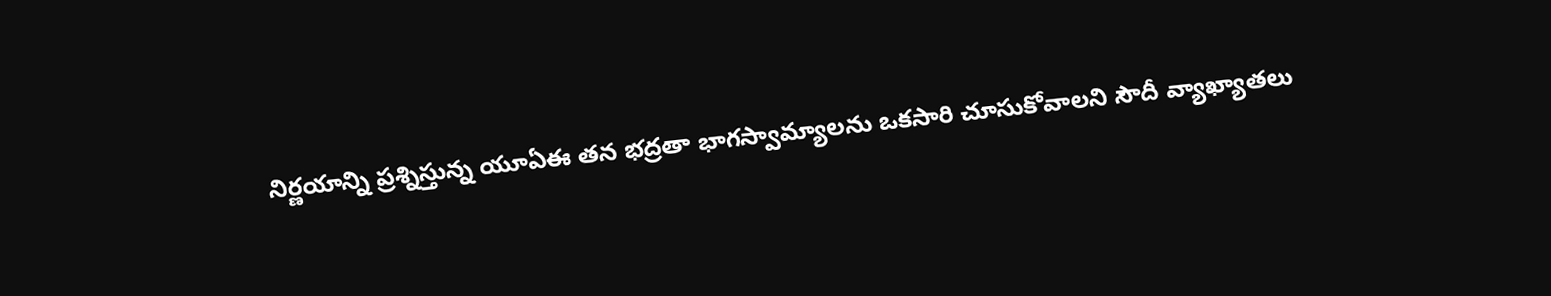నిర్ణయాన్ని ప్రశ్నిస్తున్న యూఏఈ తన భద్రతా భాగస్వామ్యాలను ఒకసారి చూసుకోవాలని సౌదీ వ్యాఖ్యాతలు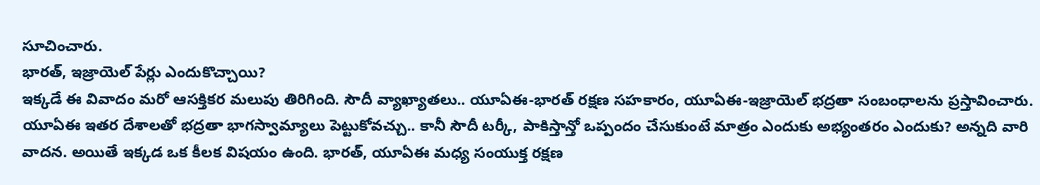సూచించారు.
భారత్, ఇజ్రాయెల్ పేర్లు ఎందుకొచ్చాయి?
ఇక్కడే ఈ వివాదం మరో ఆసక్తికర మలుపు తిరిగింది. సౌదీ వ్యాఖ్యాతలు.. యూఏఈ-భారత్ రక్షణ సహకారం, యూఏఈ-ఇజ్రాయెల్ భద్రతా సంబంధాలను ప్రస్తావించారు. యూఏఈ ఇతర దేశాలతో భద్రతా భాగస్వామ్యాలు పెట్టుకోవచ్చు.. కానీ సౌదీ టర్కీ, పాకిస్తాన్తో ఒప్పందం చేసుకుంటే మాత్రం ఎందుకు అభ్యంతరం ఎందుకు? అన్నది వారి వాదన. అయితే ఇక్కడ ఒక కీలక విషయం ఉంది. భారత్, యూఏఈ మధ్య సంయుక్త రక్షణ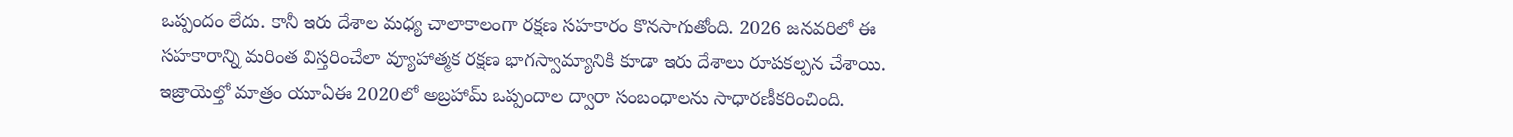ఒప్పందం లేదు. కానీ ఇరు దేశాల మధ్య చాలాకాలంగా రక్షణ సహకారం కొనసాగుతోంది. 2026 జనవరిలో ఈ సహకారాన్ని మరింత విస్తరించేలా వ్యూహాత్మక రక్షణ భాగస్వామ్యానికి కూడా ఇరు దేశాలు రూపకల్పన చేశాయి. ఇజ్రాయెల్తో మాత్రం యూఏఈ 2020లో అబ్రహామ్ ఒప్పందాల ద్వారా సంబంధాలను సాధారణీకరించింది.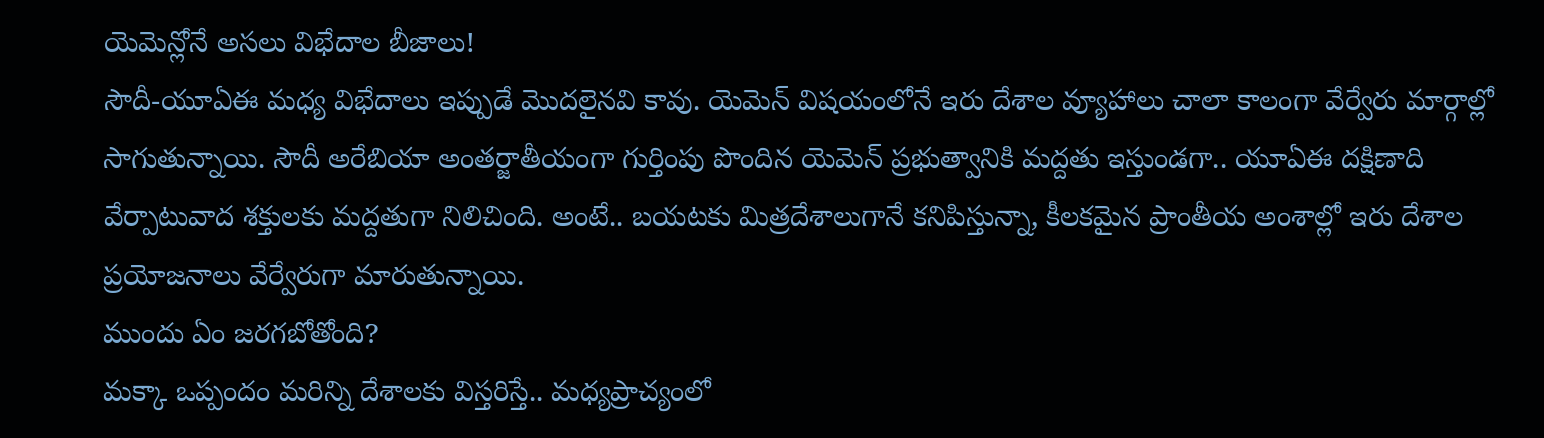యెమెన్లోనే అసలు విభేదాల బీజాలు!
సౌదీ-యూఏఈ మధ్య విభేదాలు ఇప్పుడే మొదలైనవి కావు. యెమెన్ విషయంలోనే ఇరు దేశాల వ్యూహాలు చాలా కాలంగా వేర్వేరు మార్గాల్లో సాగుతున్నాయి. సౌదీ అరేబియా అంతర్జాతీయంగా గుర్తింపు పొందిన యెమెన్ ప్రభుత్వానికి మద్దతు ఇస్తుండగా.. యూఏఈ దక్షిణాది వేర్పాటువాద శక్తులకు మద్దతుగా నిలిచింది. అంటే.. బయటకు మిత్రదేశాలుగానే కనిపిస్తున్నా, కీలకమైన ప్రాంతీయ అంశాల్లో ఇరు దేశాల ప్రయోజనాలు వేర్వేరుగా మారుతున్నాయి.
ముందు ఏం జరగబోతోంది?
మక్కా ఒప్పందం మరిన్ని దేశాలకు విస్తరిస్తే.. మధ్యప్రాచ్యంలో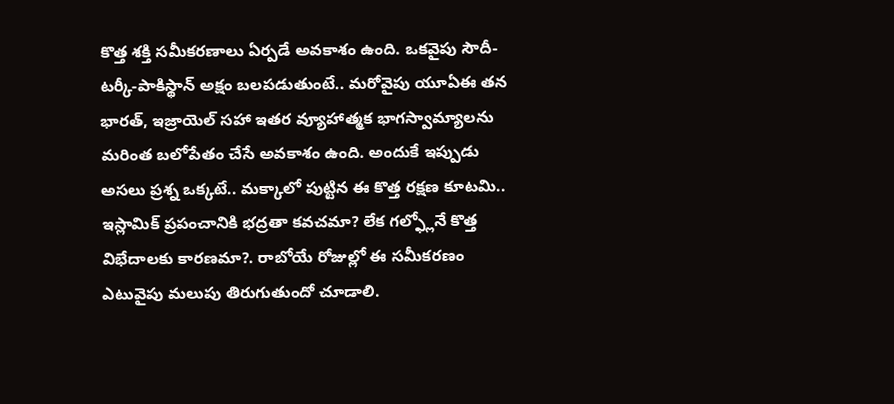కొత్త శక్తి సమీకరణాలు ఏర్పడే అవకాశం ఉంది. ఒకవైపు సౌదీ-టర్కీ-పాకిస్థాన్ అక్షం బలపడుతుంటే.. మరోవైపు యూఏఈ తన భారత్, ఇజ్రాయెల్ సహా ఇతర వ్యూహాత్మక భాగస్వామ్యాలను మరింత బలోపేతం చేసే అవకాశం ఉంది. అందుకే ఇప్పుడు అసలు ప్రశ్న ఒక్కటే.. మక్కాలో పుట్టిన ఈ కొత్త రక్షణ కూటమి.. ఇస్లామిక్ ప్రపంచానికి భద్రతా కవచమా? లేక గల్ఫ్లోనే కొత్త విభేదాలకు కారణమా?. రాబోయే రోజుల్లో ఈ సమీకరణం ఎటువైపు మలుపు తిరుగుతుందో చూడాలి.